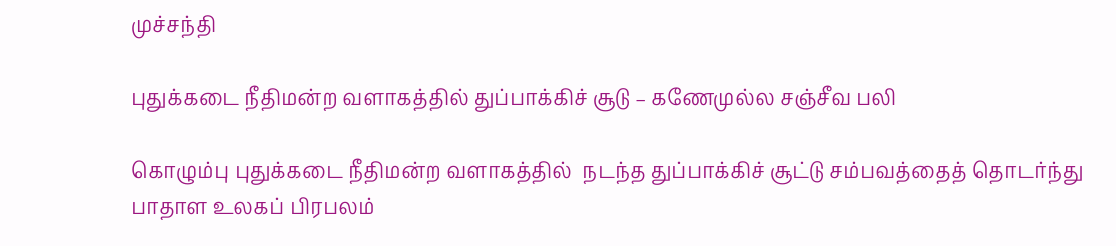முச்சந்தி

புதுக்கடை நீதிமன்ற வளாகத்தில் துப்பாக்கிச் சூடு – கணேமுல்ல சஞ்சீவ பலி

கொழும்பு புதுக்கடை நீதிமன்ற வளாகத்தில்  நடந்த துப்பாக்கிச் சூட்டு சம்பவத்தைத் தொடர்ந்து பாதாள உலகப் பிரபலம்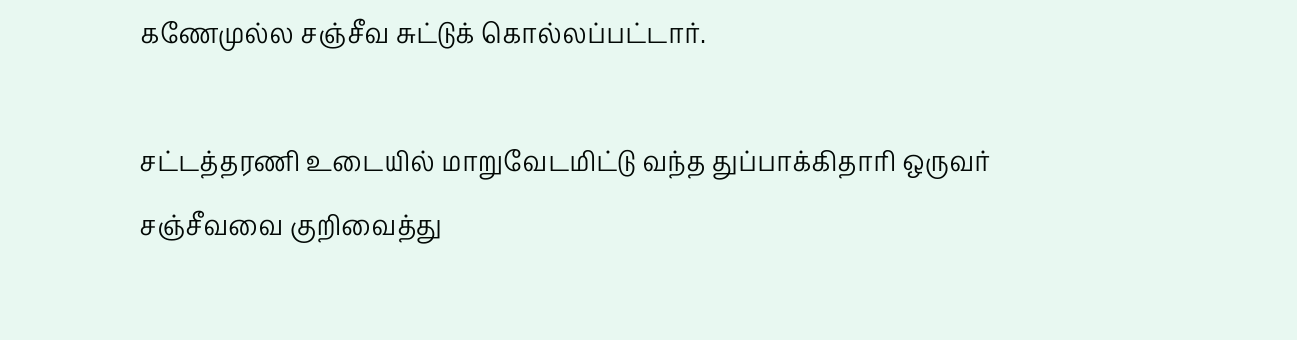கணேமுல்ல சஞ்சீவ சுட்டுக் கொல்லப்பட்டார்.

சட்டத்தரணி உடையில் மாறுவேடமிட்டு வந்த துப்பாக்கிதாரி ஒருவர் சஞ்சீவவை குறிவைத்து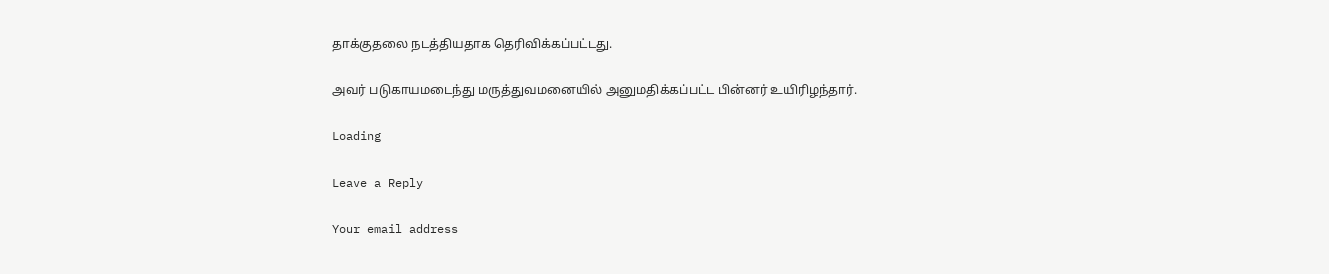தாக்குதலை நடத்தியதாக தெரிவிக்கப்பட்டது.

அவர் படுகாயமடைந்து மருத்துவமனையில் அனுமதிக்கப்பட்ட பின்னர் உயிரிழந்தார்.

Loading

Leave a Reply

Your email address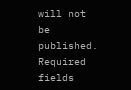will not be published. Required fields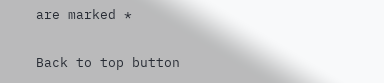are marked *

Back to top button